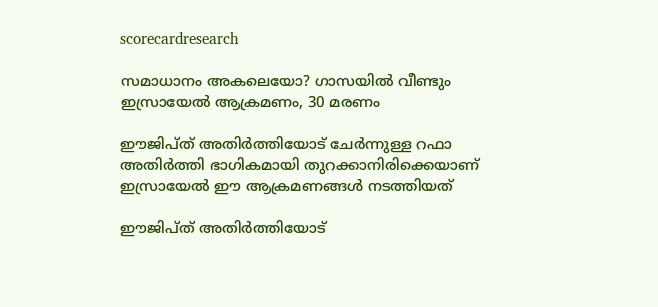scorecardresearch

സമാധാനം അകലെയോ? ഗാസയിൽ വീണ്ടും ഇസ്രായേൽ ആക്രമണം, 30 മരണം

ഈജിപ്ത് അതിർത്തിയോട് ചേർന്നുള്ള റഫാ അതിർത്തി ഭാഗികമായി തുറക്കാനിരിക്കെയാണ് ഇസ്രായേൽ ഈ ആക്രമണങ്ങൾ നടത്തിയത്

ഈജിപ്ത് അതിർത്തിയോട്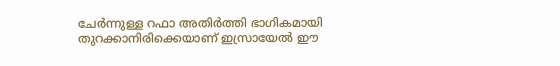ചേർന്നുള്ള റഫാ അതിർത്തി ഭാഗികമായി തുറക്കാനിരിക്കെയാണ് ഇസ്രായേൽ ഈ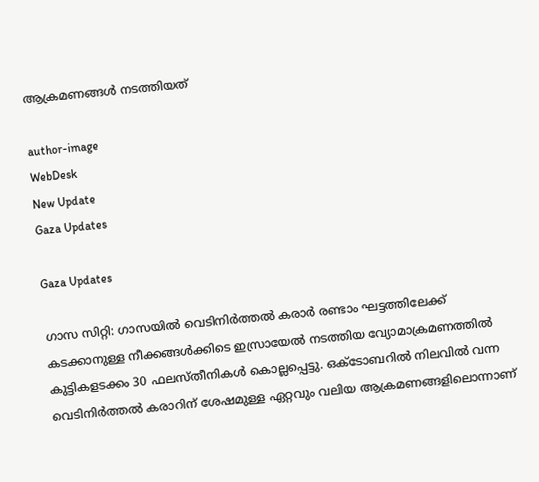ആക്രമണങ്ങൾ നടത്തിയത്

author-image
WebDesk
New Update
Gaza Updates

Gaza Updates

ഗാസ സിറ്റി: ഗാസയിൽ വെടിനിർത്തൽ കരാർ രണ്ടാം ഘട്ടത്തിലേക്ക് കടക്കാനുള്ള നീക്കങ്ങൾക്കിടെ ഇസ്രായേൽ നടത്തിയ വ്യോമാക്രമണത്തിൽ കുട്ടികളടക്കം 30 ഫലസ്തീനികൾ കൊല്ലപ്പെട്ടു. ഒക്ടോബറിൽ നിലവിൽ വന്ന വെടിനിർത്തൽ കരാറിന് ശേഷമുള്ള ഏറ്റവും വലിയ ആക്രമണങ്ങളിലൊന്നാണ്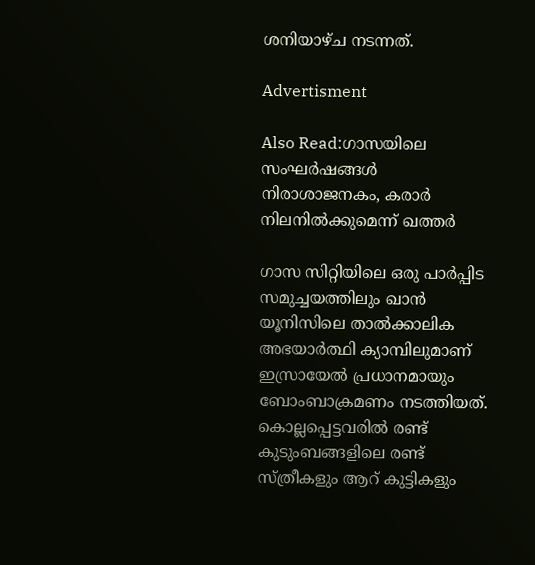ശനിയാഴ്ച നടന്നത്.

Advertisment

Also Read:ഗാസയിലെ സംഘർഷങ്ങൾ നിരാശാജനകം, കരാർ നിലനിൽക്കുമെന്ന് ഖത്തർ

ഗാസ സിറ്റിയിലെ ഒരു പാർപ്പിട സമുച്ചയത്തിലും ഖാൻ യൂനിസിലെ താൽക്കാലിക അഭയാർത്ഥി ക്യാമ്പിലുമാണ് ഇസ്രായേൽ പ്രധാനമായും ബോംബാക്രമണം നടത്തിയത്. കൊല്ലപ്പെട്ടവരിൽ രണ്ട് കുടുംബങ്ങളിലെ രണ്ട് സ്ത്രീകളും ആറ് കുട്ടികളും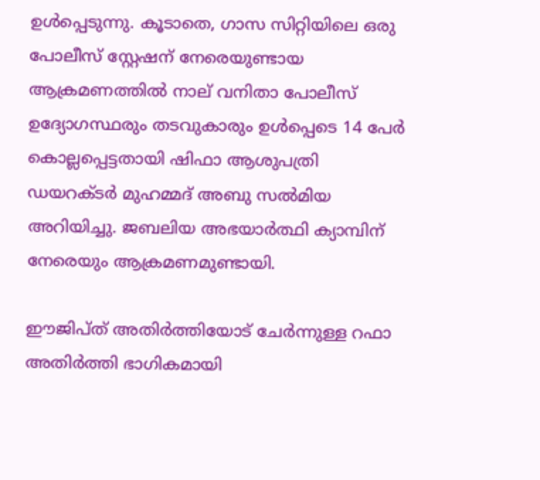ഉൾപ്പെടുന്നു. കൂടാതെ, ഗാസ സിറ്റിയിലെ ഒരു പോലീസ് സ്റ്റേഷന് നേരെയുണ്ടായ ആക്രമണത്തിൽ നാല് വനിതാ പോലീസ് ഉദ്യോഗസ്ഥരും തടവുകാരും ഉൾപ്പെടെ 14 പേർ കൊല്ലപ്പെട്ടതായി ഷിഫാ ആശുപത്രി ഡയറക്ടർ മുഹമ്മദ് അബു സൽമിയ അറിയിച്ചു. ജബലിയ അഭയാർത്ഥി ക്യാമ്പിന് നേരെയും ആക്രമണമുണ്ടായി.

ഈജിപ്ത് അതിർത്തിയോട് ചേർന്നുള്ള റഫാ അതിർത്തി ഭാഗികമായി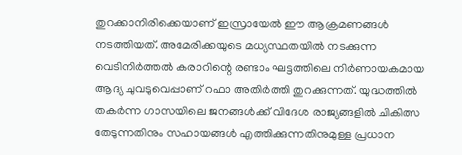തുറക്കാനിരിക്കെയാണ് ഇസ്രായേൽ ഈ ആക്രമണങ്ങൾ നടത്തിയത്. അമേരിക്കയുടെ മധ്യസ്ഥതയിൽ നടക്കുന്ന വെടിനിർത്തൽ കരാറിന്റെ രണ്ടാം ഘട്ടത്തിലെ നിർണായകമായ ആദ്യ ചുവടുവെപ്പാണ് റഫാ അതിർത്തി തുറക്കുന്നത്. യുദ്ധത്തിൽ തകർന്ന ഗാസയിലെ ജനങ്ങൾക്ക് വിദേശ രാജ്യങ്ങളിൽ ചികിത്സ തേടുന്നതിനും സഹായങ്ങൾ എത്തിക്കുന്നതിനുമുള്ള പ്രധാന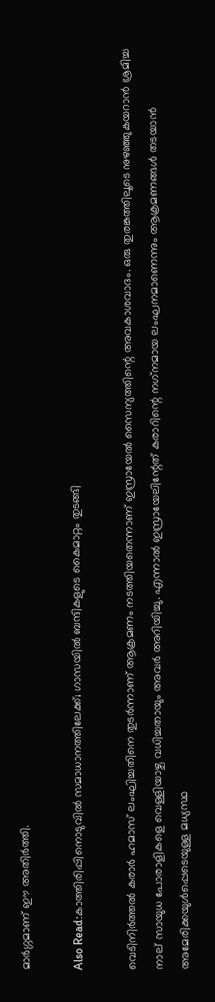മാർഗ്ഗമാണ് ഈ അതിർത്തി.

Also Read:കാത്തിരിപ്പിനൊടുവിൽ സമാധാനത്തിലേക്ക്; ഗാസയിൽ ബന്ദികളുടെ കൈമാറ്റം തുടങ്ങി

വെടിനിർത്തൽ കരാർ ഹമാസ് ലംഘിച്ചതിനെ തുടർന്നാണ് ആക്രമണം നടത്തിയതെന്നാണ് ഇസ്രായേൽ സൈന്യത്തിന്റെ അവകാശവാദം. ഒരു തുരങ്കത്തിലൂടെ നുഴഞ്ഞുകയറാൻ ശ്രമിച്ച നാല് സായുധ പോരാളികളെ വെള്ളിയാഴ്ച വധിച്ചതായും അവർ അറിയിച്ചു. എന്നാൽ ഇസ്രായേലിന്റേത് കരാറിന്റെ നഗ്‌നമായ ലംഘനമാണെന്നും ആക്രമണങ്ങൾ തടയാൻ അമേരിക്കയുൾപ്പെടെയുള്ള മധ്യസ്ഥ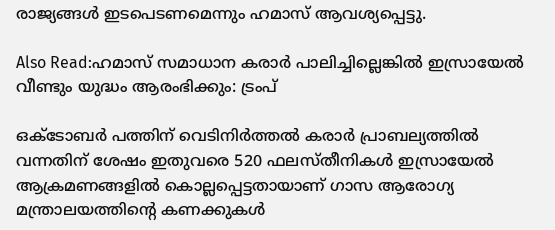രാജ്യങ്ങൾ ഇടപെടണമെന്നും ഹമാസ് ആവശ്യപ്പെട്ടു.

Also Read:ഹമാസ് സമാധാന കരാർ പാലിച്ചില്ലെങ്കിൽ ഇസ്രായേൽ വീണ്ടും യുദ്ധം ആരംഭിക്കും: ട്രംപ്

ഒക്ടോബർ പത്തിന് വെടിനിർത്തൽ കരാർ പ്രാബല്യത്തിൽ വന്നതിന് ശേഷം ഇതുവരെ 520 ഫലസ്തീനികൾ ഇസ്രായേൽ ആക്രമണങ്ങളിൽ കൊല്ലപ്പെട്ടതായാണ് ഗാസ ആരോഗ്യ മന്ത്രാലയത്തിന്റെ കണക്കുകൾ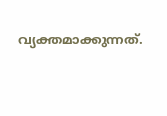വ്യക്തമാക്കുന്നത്.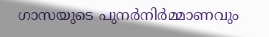ഗാസയുടെ പുനർനിർമ്മാണവും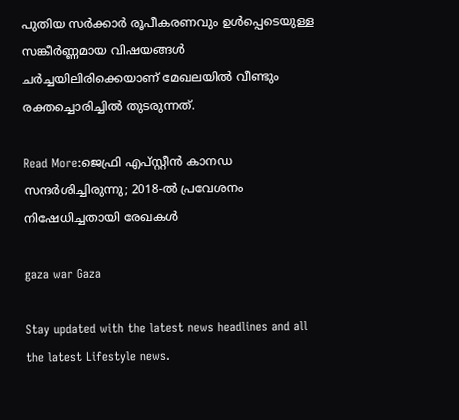പുതിയ സർക്കാർ രൂപീകരണവും ഉൾപ്പെടെയുള്ള സങ്കീർണ്ണമായ വിഷയങ്ങൾ ചർച്ചയിലിരിക്കെയാണ് മേഖലയിൽ വീണ്ടും രക്തച്ചൊരിച്ചിൽ തുടരുന്നത്.

Read More:ജെഫ്രി എപ്‌സ്റ്റീൻ കാനഡ സന്ദർശിച്ചിരുന്നു; 2018-ൽ പ്രവേശനം നിഷേധിച്ചതായി രേഖകൾ

gaza war Gaza

Stay updated with the latest news headlines and all the latest Lifestyle news.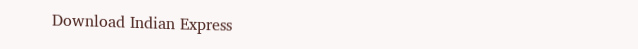Download Indian Express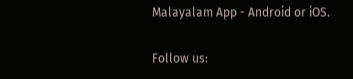Malayalam App - Android or iOS.

Follow us: